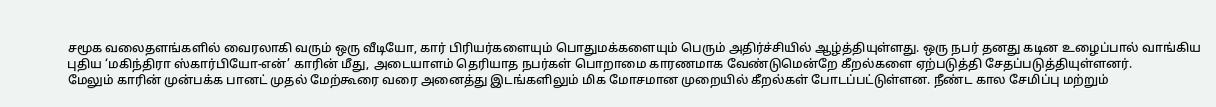சமூக வலைதளங்களில் வைரலாகி வரும் ஒரு வீடியோ, கார் பிரியர்களையும் பொதுமக்களையும் பெரும் அதிர்ச்சியில் ஆழ்த்தியுள்ளது. ஒரு நபர் தனது கடின உழைப்பால் வாங்கிய புதிய ‘மகிந்திரா ஸ்கார்பியோ-என்’ காரின் மீது, அடையாளம் தெரியாத நபர்கள் பொறாமை காரணமாக வேண்டுமென்றே கீறல்களை ஏற்படுத்தி சேதப்படுத்தியுள்ளனர்.
மேலும் காரின் முன்பக்க பானட் முதல் மேற்கூரை வரை அனைத்து இடங்களிலும் மிக மோசமான முறையில் கீறல்கள் போடப்பட்டுள்ளன. நீண்ட கால சேமிப்பு மற்றும்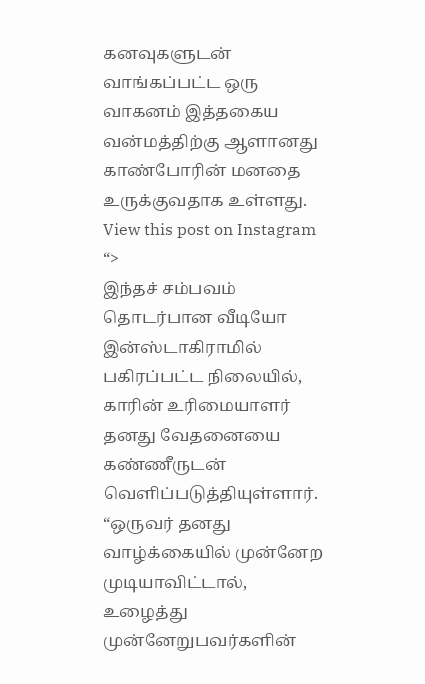கனவுகளுடன் வாங்கப்பட்ட ஒரு வாகனம் இத்தகைய வன்மத்திற்கு ஆளானது காண்போரின் மனதை உருக்குவதாக உள்ளது.
View this post on Instagram
“>
இந்தச் சம்பவம் தொடர்பான வீடியோ இன்ஸ்டாகிராமில் பகிரப்பட்ட நிலையில், காரின் உரிமையாளர் தனது வேதனையை கண்ணீருடன் வெளிப்படுத்தியுள்ளார். “ஒருவர் தனது வாழ்க்கையில் முன்னேற முடியாவிட்டால், உழைத்து முன்னேறுபவர்களின்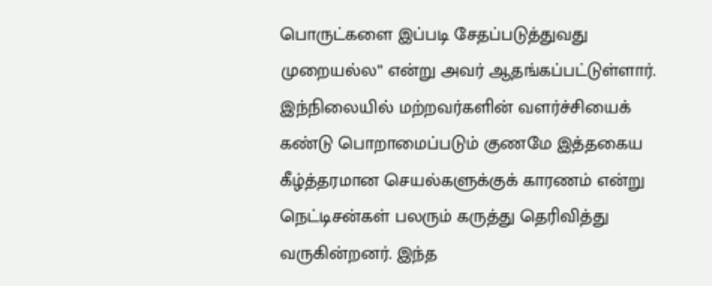பொருட்களை இப்படி சேதப்படுத்துவது முறையல்ல” என்று அவர் ஆதங்கப்பட்டுள்ளார்.
இந்நிலையில் மற்றவர்களின் வளர்ச்சியைக் கண்டு பொறாமைப்படும் குணமே இத்தகைய கீழ்த்தரமான செயல்களுக்குக் காரணம் என்று நெட்டிசன்கள் பலரும் கருத்து தெரிவித்து வருகின்றனர். இந்த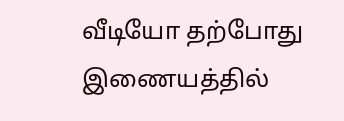வீடியோ தற்போது இணையத்தில்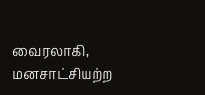வைரலாகி, மனசாட்சியற்ற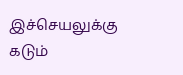இச்செயலுக்கு கடும்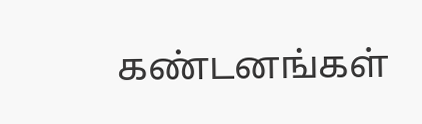கண்டனங்கள்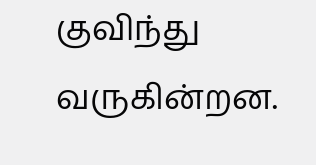குவிந்து வருகின்றன.